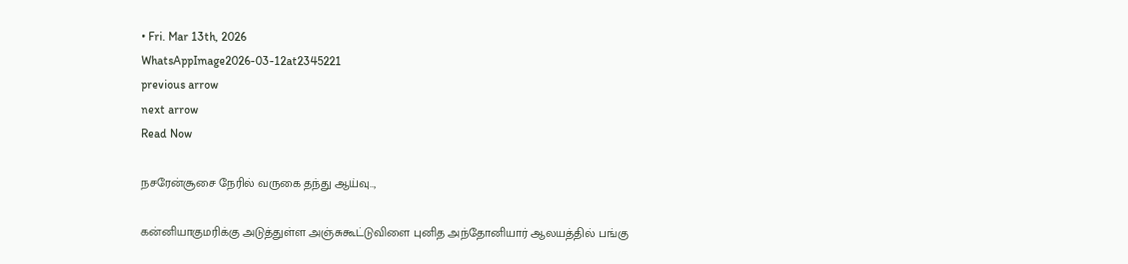• Fri. Mar 13th, 2026
WhatsAppImage2026-03-12at2345221
previous arrow
next arrow
Read Now

நசரேன்சூசை நேரில் வருகை தந்து ஆய்வு..,

கன்னியாகுமரிக்கு அடுத்துள்ள அஞ்சுகூட்டுவிளை புனித அந்தோனியார் ஆலயத்தில் பங்கு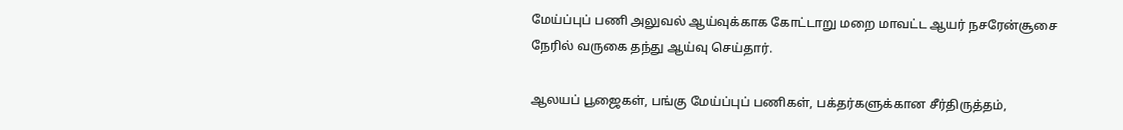மேய்ப்புப் பணி அலுவல் ஆய்வுக்காக கோட்டாறு மறை மாவட்ட ஆயர் நசரேன்சூசை நேரில் வருகை தந்து ஆய்வு செய்தார்.

ஆலயப் பூஜைகள், பங்கு மேய்ப்புப் பணிகள், பக்தர்களுக்கான சீர்திருத்தம்,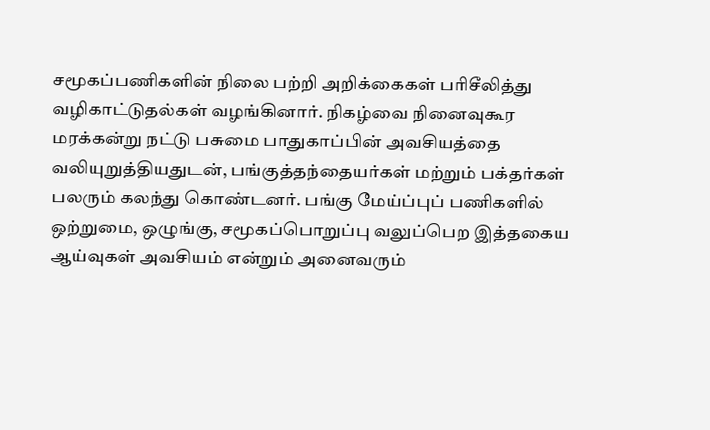சமூகப்பணிகளின் நிலை பற்றி அறிக்கைகள் பரிசீலித்து வழிகாட்டுதல்கள் வழங்கினார். நிகழ்வை நினைவுகூர மரக்கன்று நட்டு பசுமை பாதுகாப்பின் அவசியத்தை வலியுறுத்தியதுடன், பங்குத்தந்தையர்கள் மற்றும் பக்தர்கள் பலரும் கலந்து கொண்டனர். பங்கு மேய்ப்புப் பணிகளில் ஒற்றுமை, ஒழுங்கு, சமூகப்பொறுப்பு வலுப்பெற இத்தகைய ஆய்வுகள் அவசியம் என்றும் அனைவரும்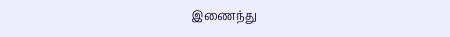இணைந்து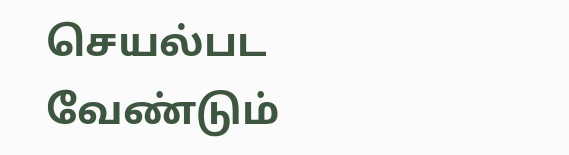செயல்பட வேண்டும்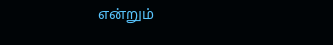என்றும்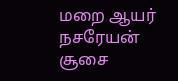மறை ஆயர் நசரேயன் சூசை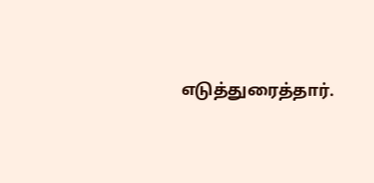எடுத்துரைத்தார்.